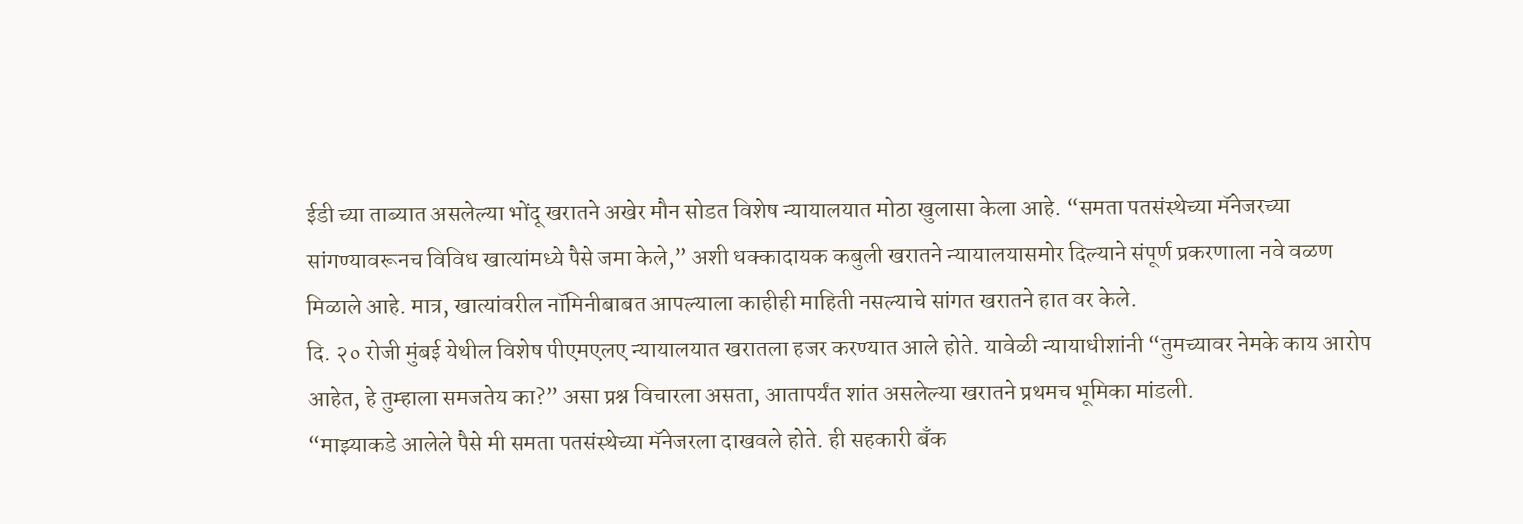ईडी च्या ताब्यात असलेल्या भोंदू खरातने अखेर मौन सोडत विशेष न्यायालयात मोठा खुलासा केला आहे. “समता पतसंस्थेच्या मॅनेजरच्या सांगण्यावरूनच विविध खात्यांमध्ये पैसे जमा केले,” अशी धक्कादायक कबुली खरातने न्यायालयासमोर दिल्याने संपूर्ण प्रकरणाला नवे वळण मिळाले आहे. मात्र, खात्यांवरील नॉमिनीबाबत आपल्याला काहीही माहिती नसल्याचे सांगत खरातने हात वर केले.
दि. २० रोजी मुंबई येथील विशेष पीएमएलए न्यायालयात खरातला हजर करण्यात आले होते. यावेळी न्यायाधीशांनी “तुमच्यावर नेमके काय आरोप आहेत, हे तुम्हाला समजतेय का?” असा प्रश्न विचारला असता, आतापर्यंत शांत असलेल्या खरातने प्रथमच भूमिका मांडली.
“माझ्याकडे आलेले पैसे मी समता पतसंस्थेच्या मॅनेजरला दाखवले होते. ही सहकारी बँक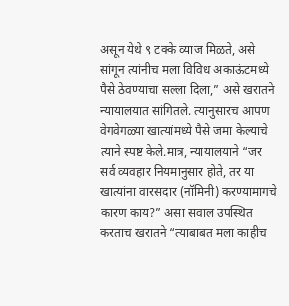असून येथे ९ टक्के व्याज मिळते, असे सांगून त्यांनीच मला विविध अकाऊंटमध्ये पैसे ठेवण्याचा सल्ला दिला,” असे खरातने न्यायालयात सांगितले. त्यानुसारच आपण वेगवेगळ्या खात्यांमध्ये पैसे जमा केल्याचे त्याने स्पष्ट केले.मात्र, न्यायालयाने “जर सर्व व्यवहार नियमानुसार होते, तर या खात्यांना वारसदार (नॉमिनी) करण्यामागचे कारण काय?” असा सवाल उपस्थित करताच खरातने “त्याबाबत मला काहीच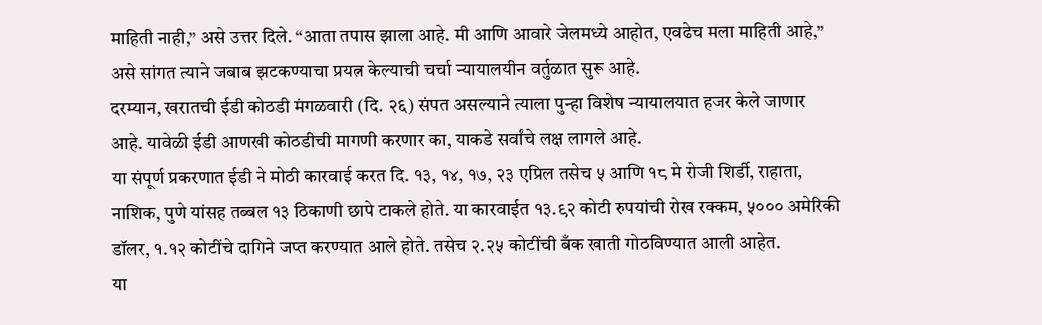माहिती नाही,” असे उत्तर दिले. “आता तपास झाला आहे. मी आणि आवारे जेलमध्ये आहोत, एवढेच मला माहिती आहे,” असे सांगत त्याने जबाब झटकण्याचा प्रयत्न केल्याची चर्चा न्यायालयीन वर्तुळात सुरू आहे.
दरम्यान, खरातची ईडी कोठडी मंगळवारी (दि. २६) संपत असल्याने त्याला पुन्हा विशेष न्यायालयात हजर केले जाणार आहे. यावेळी ईडी आणखी कोठडीची मागणी करणार का, याकडे सर्वांचे लक्ष लागले आहे.
या संपूर्ण प्रकरणात ईडी ने मोठी कारवाई करत दि. १३, १४, १७, २३ एप्रिल तसेच ५ आणि १८ मे रोजी शिर्डी, राहाता, नाशिक, पुणे यांसह तब्बल १३ ठिकाणी छापे टाकले होते. या कारवाईत १३.९२ कोटी रुपयांची रोख रक्कम, ५००० अमेरिकी डॉलर, १.१२ कोटींचे दागिने जप्त करण्यात आले होते. तसेच २.२५ कोटींची बँक खाती गोठविण्यात आली आहेत.
या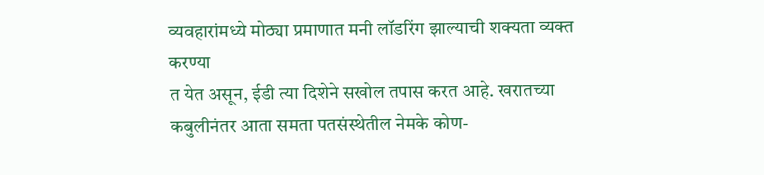व्यवहारांमध्ये मोठ्या प्रमाणात मनी लॉडरिंग झाल्याची शक्यता व्यक्त करण्या
त येत असून, ईडी त्या दिशेने सखोल तपास करत आहे. खरातच्या कबुलीनंतर आता समता पतसंस्थेतील नेमके कोण-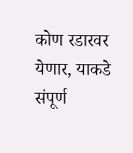कोण रडारवर येणार, याकडे संपूर्ण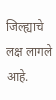जिल्ह्याचे लक्ष लागले आहे.